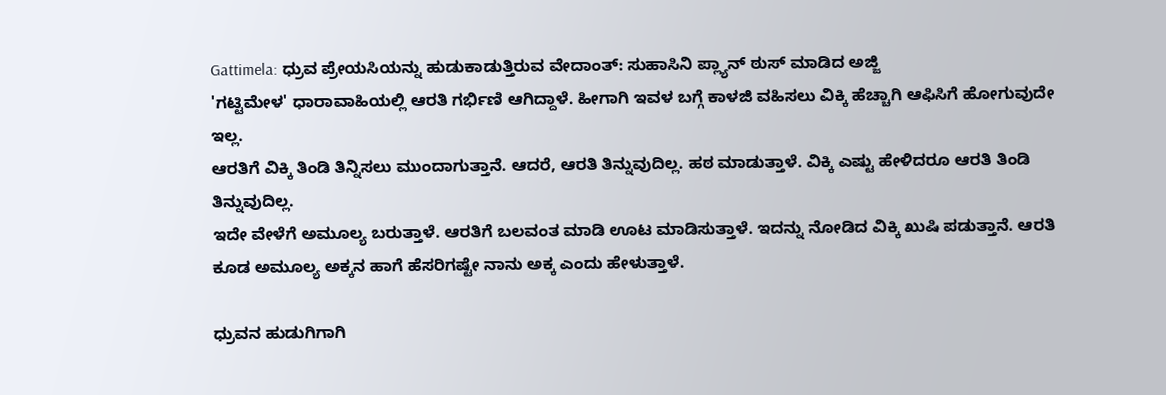Gattimela: ಧ್ರುವ ಪ್ರೇಯಸಿಯನ್ನು ಹುಡುಕಾಡುತ್ತಿರುವ ವೇದಾಂತ್: ಸುಹಾಸಿನಿ ಪ್ಲ್ಯಾನ್ ಠುಸ್ ಮಾಡಿದ ಅಜ್ಜಿ
'ಗಟ್ಟಿಮೇಳ' ಧಾರಾವಾಹಿಯಲ್ಲಿ ಆರತಿ ಗರ್ಭಿಣಿ ಆಗಿದ್ದಾಳೆ. ಹೀಗಾಗಿ ಇವಳ ಬಗ್ಗೆ ಕಾಳಜಿ ವಹಿಸಲು ವಿಕ್ಕಿ ಹೆಚ್ಚಾಗಿ ಆಫಿಸಿಗೆ ಹೋಗುವುದೇ ಇಲ್ಲ.
ಆರತಿಗೆ ವಿಕ್ಕಿ ತಿಂಡಿ ತಿನ್ನಿಸಲು ಮುಂದಾಗುತ್ತಾನೆ. ಆದರೆ, ಆರತಿ ತಿನ್ನುವುದಿಲ್ಲ. ಹಠ ಮಾಡುತ್ತಾಳೆ. ವಿಕ್ಕಿ ಎಷ್ಟು ಹೇಳಿದರೂ ಆರತಿ ತಿಂಡಿ ತಿನ್ನುವುದಿಲ್ಲ.
ಇದೇ ವೇಳೆಗೆ ಅಮೂಲ್ಯ ಬರುತ್ತಾಳೆ. ಆರತಿಗೆ ಬಲವಂತ ಮಾಡಿ ಊಟ ಮಾಡಿಸುತ್ತಾಳೆ. ಇದನ್ನು ನೋಡಿದ ವಿಕ್ಕಿ ಖುಷಿ ಪಡುತ್ತಾನೆ. ಆರತಿ ಕೂಡ ಅಮೂಲ್ಯ ಅಕ್ಕನ ಹಾಗೆ ಹೆಸರಿಗಷ್ಟೇ ನಾನು ಅಕ್ಕ ಎಂದು ಹೇಳುತ್ತಾಳೆ.

ಧ್ರುವನ ಹುಡುಗಿಗಾಗಿ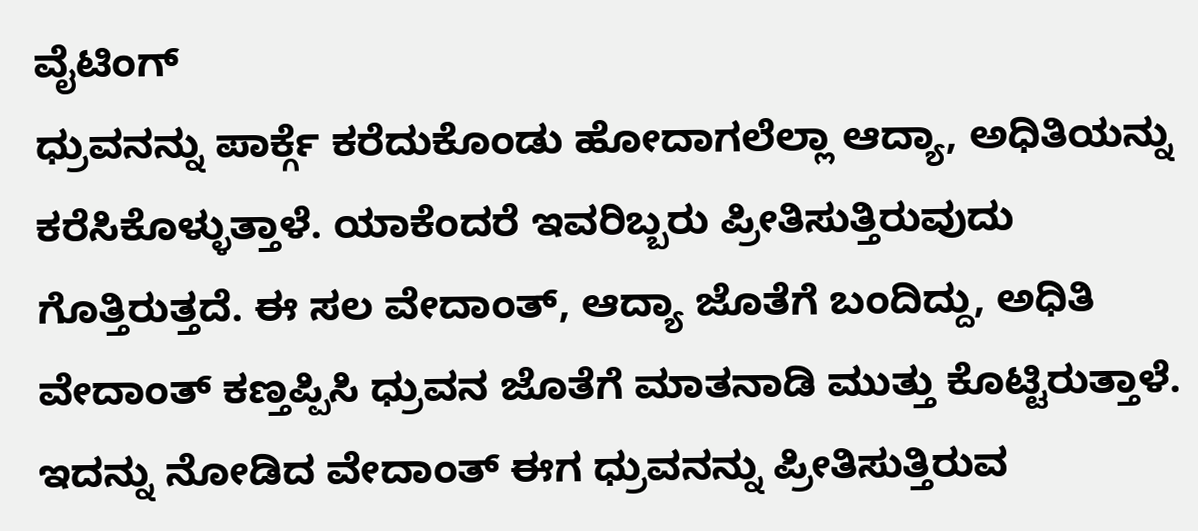ವೈಟಿಂಗ್
ಧ್ರುವನನ್ನು ಪಾರ್ಕ್ಗೆ ಕರೆದುಕೊಂಡು ಹೋದಾಗಲೆಲ್ಲಾ ಆದ್ಯಾ, ಅಧಿತಿಯನ್ನು ಕರೆಸಿಕೊಳ್ಳುತ್ತಾಳೆ. ಯಾಕೆಂದರೆ ಇವರಿಬ್ಬರು ಪ್ರೀತಿಸುತ್ತಿರುವುದು ಗೊತ್ತಿರುತ್ತದೆ. ಈ ಸಲ ವೇದಾಂತ್, ಆದ್ಯಾ ಜೊತೆಗೆ ಬಂದಿದ್ದು, ಅಧಿತಿ ವೇದಾಂತ್ ಕಣ್ತಪ್ಪಿಸಿ ಧ್ರುವನ ಜೊತೆಗೆ ಮಾತನಾಡಿ ಮುತ್ತು ಕೊಟ್ಟಿರುತ್ತಾಳೆ. ಇದನ್ನು ನೋಡಿದ ವೇದಾಂತ್ ಈಗ ಧ್ರುವನನ್ನು ಪ್ರೀತಿಸುತ್ತಿರುವ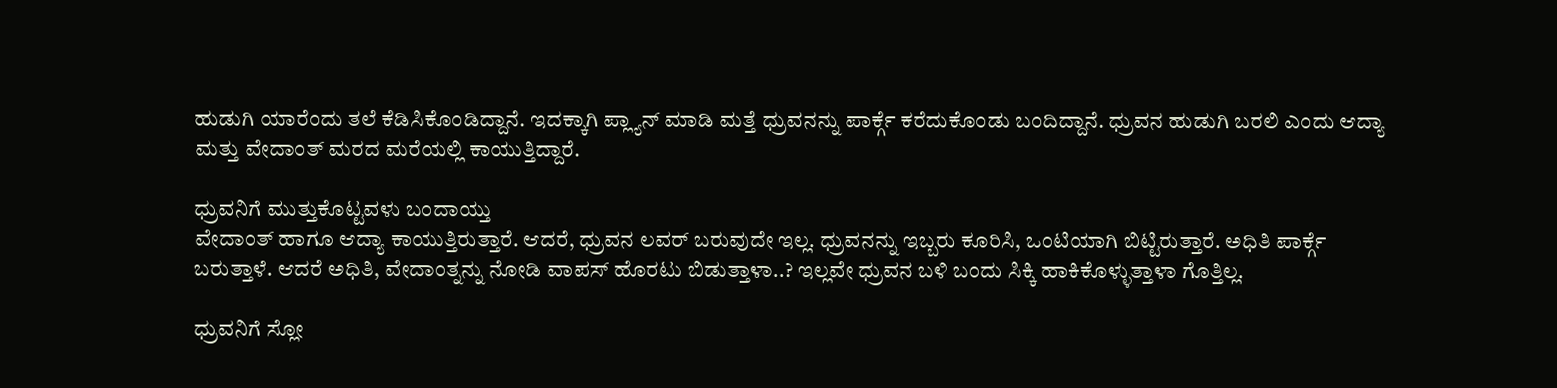ಹುಡುಗಿ ಯಾರೆಂದು ತಲೆ ಕೆಡಿಸಿಕೊಂಡಿದ್ದಾನೆ. ಇದಕ್ಕಾಗಿ ಪ್ಲ್ಯಾನ್ ಮಾಡಿ ಮತ್ತೆ ಧ್ರುವನನ್ನು ಪಾರ್ಕ್ಗೆ ಕರೆದುಕೊಂಡು ಬಂದಿದ್ದಾನೆ. ಧ್ರುವನ ಹುಡುಗಿ ಬರಲಿ ಎಂದು ಆದ್ಯಾ ಮತ್ತು ವೇದಾಂತ್ ಮರದ ಮರೆಯಲ್ಲಿ ಕಾಯುತ್ತಿದ್ದಾರೆ.

ಧ್ರುವನಿಗೆ ಮುತ್ತುಕೊಟ್ಟವಳು ಬಂದಾಯ್ತು
ವೇದಾಂತ್ ಹಾಗೂ ಆದ್ಯಾ ಕಾಯುತ್ತಿರುತ್ತಾರೆ. ಆದರೆ, ಧ್ರುವನ ಲವರ್ ಬರುವುದೇ ಇಲ್ಲ. ಧ್ರುವನನ್ನು ಇಬ್ಬರು ಕೂರಿಸಿ, ಒಂಟಿಯಾಗಿ ಬಿಟ್ಟಿರುತ್ತಾರೆ. ಅಧಿತಿ ಪಾರ್ಕ್ಗೆ ಬರುತ್ತಾಳೆ. ಆದರೆ ಅಧಿತಿ, ವೇದಾಂತ್ನನ್ನು ನೋಡಿ ವಾಪಸ್ ಹೊರಟು ಬಿಡುತ್ತಾಳಾ..? ಇಲ್ಲವೇ ಧ್ರುವನ ಬಳಿ ಬಂದು ಸಿಕ್ಕಿ ಹಾಕಿಕೊಳ್ಳುತ್ತಾಳಾ ಗೊತ್ತಿಲ್ಲ.

ಧ್ರುವನಿಗೆ ಸ್ಲೋ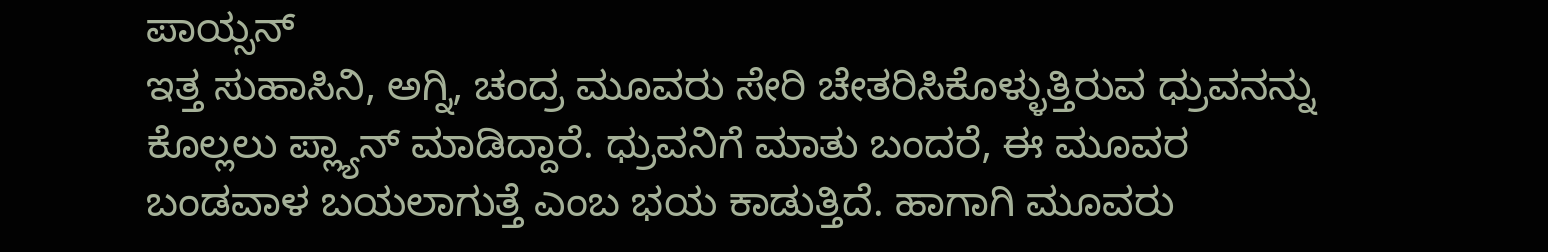ಪಾಯ್ಸನ್
ಇತ್ತ ಸುಹಾಸಿನಿ, ಅಗ್ನಿ, ಚಂದ್ರ ಮೂವರು ಸೇರಿ ಚೇತರಿಸಿಕೊಳ್ಳುತ್ತಿರುವ ಧ್ರುವನನ್ನು ಕೊಲ್ಲಲು ಪ್ಲ್ಯಾನ್ ಮಾಡಿದ್ದಾರೆ. ಧ್ರುವನಿಗೆ ಮಾತು ಬಂದರೆ, ಈ ಮೂವರ ಬಂಡವಾಳ ಬಯಲಾಗುತ್ತೆ ಎಂಬ ಭಯ ಕಾಡುತ್ತಿದೆ. ಹಾಗಾಗಿ ಮೂವರು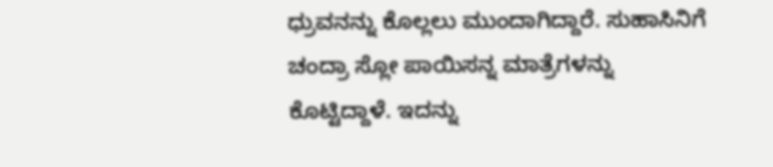ಧ್ರುವನನ್ನು ಕೊಲ್ಲಲು ಮುಂದಾಗಿದ್ದಾರೆ. ಸುಹಾಸಿನಿಗೆ ಚಂದ್ರಾ ಸ್ಲೋ ಪಾಯಿಸನ್ನ ಮಾತ್ರೆಗಳನ್ನು ಕೊಟ್ಟಿದ್ದಾಳೆ. ಇದನ್ನು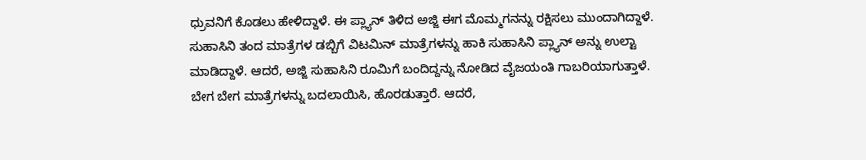ಧ್ರುವನಿಗೆ ಕೊಡಲು ಹೇಳಿದ್ದಾಳೆ. ಈ ಪ್ಲ್ಯಾನ್ ತಿಳಿದ ಅಜ್ಜಿ ಈಗ ಮೊಮ್ಮಗನನ್ನು ರಕ್ಷಿಸಲು ಮುಂದಾಗಿದ್ದಾಳೆ. ಸುಹಾಸಿನಿ ತಂದ ಮಾತ್ರೆಗಳ ಡಬ್ಬಿಗೆ ವಿಟಮಿನ್ ಮಾತ್ರೆಗಳನ್ನು ಹಾಕಿ ಸುಹಾಸಿನಿ ಪ್ಲ್ಯಾನ್ ಅನ್ನು ಉಲ್ಟಾ ಮಾಡಿದ್ದಾಳೆ. ಆದರೆ, ಅಜ್ಜಿ ಸುಹಾಸಿನಿ ರೂಮಿಗೆ ಬಂದಿದ್ದನ್ನು ನೋಡಿದ ವೈಜಯಂತಿ ಗಾಬರಿಯಾಗುತ್ತಾಳೆ. ಬೇಗ ಬೇಗ ಮಾತ್ರೆಗಳನ್ನು ಬದಲಾಯಿಸಿ, ಹೊರಡುತ್ತಾರೆ. ಆದರೆ,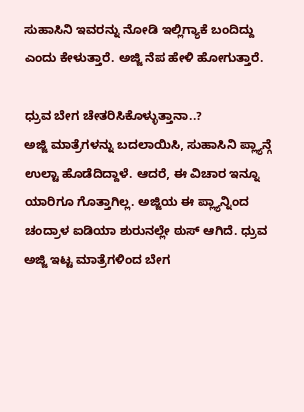ಸುಹಾಸಿನಿ ಇವರನ್ನು ನೋಡಿ ಇಲ್ಲಿಗ್ಯಾಕೆ ಬಂದಿದ್ದು ಎಂದು ಕೇಳುತ್ತಾರೆ. ಅಜ್ಜಿ ನೆಪ ಹೇಳಿ ಹೋಗುತ್ತಾರೆ.

ಧ್ರುವ ಬೇಗ ಚೇತರಿಸಿಕೊಳ್ಳುತ್ತಾನಾ..?
ಅಜ್ಜಿ ಮಾತ್ರೆಗಳನ್ನು ಬದಲಾಯಿಸಿ, ಸುಹಾಸಿನಿ ಪ್ಲ್ಯಾನ್ಗೆ ಉಲ್ಟಾ ಹೊಡೆದಿದ್ದಾಳೆ. ಆದರೆ, ಈ ವಿಚಾರ ಇನ್ನೂ ಯಾರಿಗೂ ಗೊತ್ತಾಗಿಲ್ಲ. ಅಜ್ಜಿಯ ಈ ಪ್ಲ್ಯಾನ್ನಿಂದ ಚಂದ್ರಾಳ ಐಡಿಯಾ ಶುರುನಲ್ಲೇ ಠುಸ್ ಆಗಿದೆ. ಧ್ರುವ ಅಜ್ಜಿ ಇಟ್ಟ ಮಾತ್ರೆಗಳಿಂದ ಬೇಗ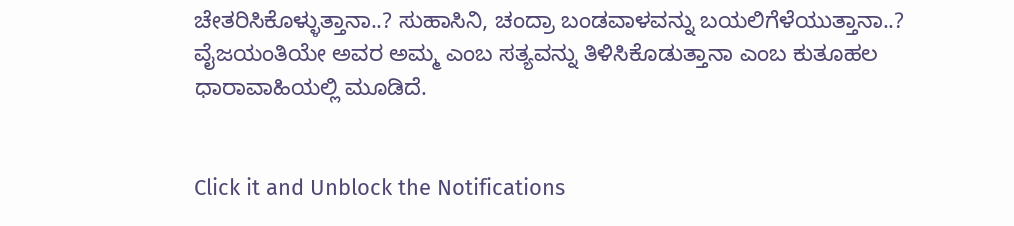ಚೇತರಿಸಿಕೊಳ್ಳುತ್ತಾನಾ..? ಸುಹಾಸಿನಿ, ಚಂದ್ರಾ ಬಂಡವಾಳವನ್ನು ಬಯಲಿಗೆಳೆಯುತ್ತಾನಾ..? ವೈಜಯಂತಿಯೇ ಅವರ ಅಮ್ಮ ಎಂಬ ಸತ್ಯವನ್ನು ತಿಳಿಸಿಕೊಡುತ್ತಾನಾ ಎಂಬ ಕುತೂಹಲ ಧಾರಾವಾಹಿಯಲ್ಲಿ ಮೂಡಿದೆ.


Click it and Unblock the Notifications